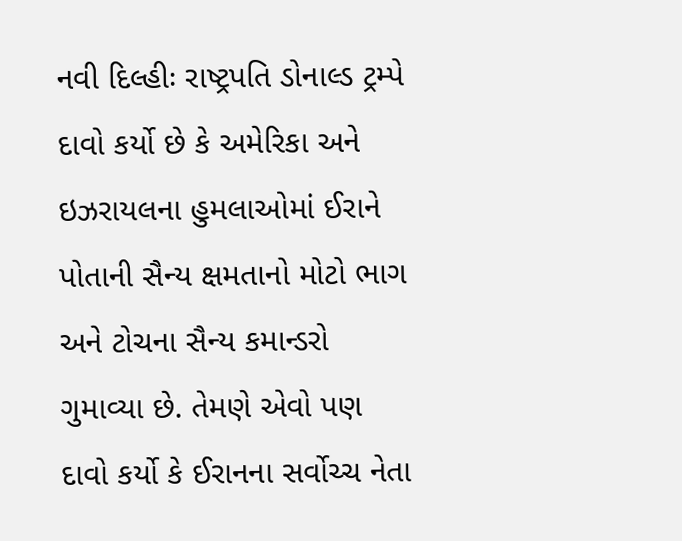નવી દિલ્હીઃ રાષ્ટ્રપતિ ડોનાલ્ડ ટ્રમ્પે દાવો કર્યો છે કે અમેરિકા અને ઇઝરાયલના હુમલાઓમાં ઈરાને પોતાની સૈન્ય ક્ષમતાનો મોટો ભાગ અને ટોચના સૈન્ય કમાન્ડરો ગુમાવ્યા છે. તેમણે એવો પણ દાવો કર્યો કે ઈરાનના સર્વોચ્ચ નેતા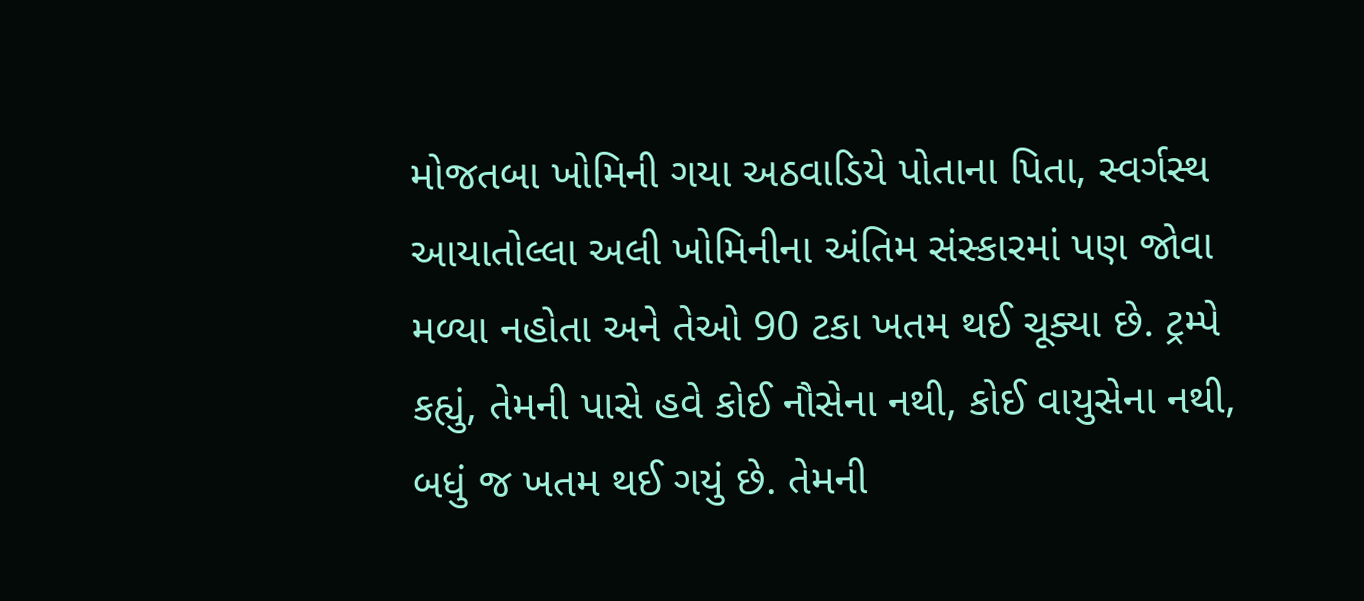મોજતબા ખોમિની ગયા અઠવાડિયે પોતાના પિતા, સ્વર્ગસ્થ આયાતોલ્લા અલી ખોમિનીના અંતિમ સંસ્કારમાં પણ જોવા મળ્યા નહોતા અને તેઓ 90 ટકા ખતમ થઈ ચૂક્યા છે. ટ્રમ્પે કહ્યું, તેમની પાસે હવે કોઈ નૌસેના નથી, કોઈ વાયુસેના નથી, બધું જ ખતમ થઈ ગયું છે. તેમની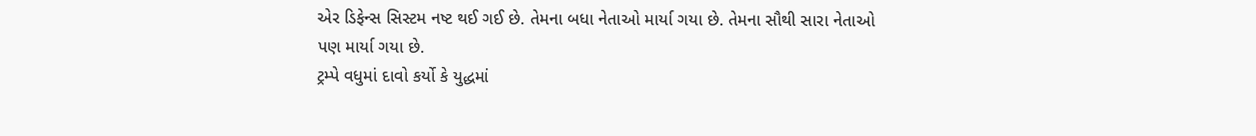એર ડિફેન્સ સિસ્ટમ નષ્ટ થઈ ગઈ છે. તેમના બધા નેતાઓ માર્યા ગયા છે. તેમના સૌથી સારા નેતાઓ પણ માર્યા ગયા છે.
ટ્રમ્પે વધુમાં દાવો કર્યો કે યુદ્ધમાં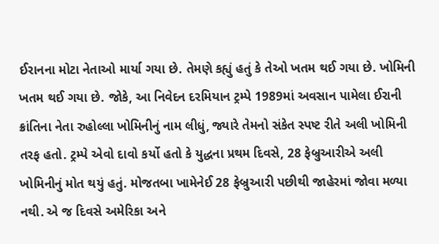ઈરાનના મોટા નેતાઓ માર્યા ગયા છે. તેમણે કહ્યું હતું કે તેઓ ખતમ થઈ ગયા છે. ખોમિની ખતમ થઈ ગયા છે. જોકે, આ નિવેદન દરમિયાન ટ્રમ્પે 1989માં અવસાન પામેલા ઈરાની ક્રાંતિના નેતા રુહોલ્લા ખોમિનીનું નામ લીધું, જ્યારે તેમનો સંકેત સ્પષ્ટ રીતે અલી ખોમિની તરફ હતો. ટ્રમ્પે એવો દાવો કર્યો હતો કે યુદ્ધના પ્રથમ દિવસે, 28 ફેબ્રુઆરીએ અલી ખોમિનીનું મોત થયું હતું. મોજતબા ખામેનેઈ 28 ફેબ્રુઆરી પછીથી જાહેરમાં જોવા મળ્યા નથી. એ જ દિવસે અમેરિકા અને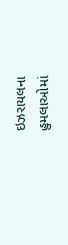ઇઝરાયલના હુમલાઓમાં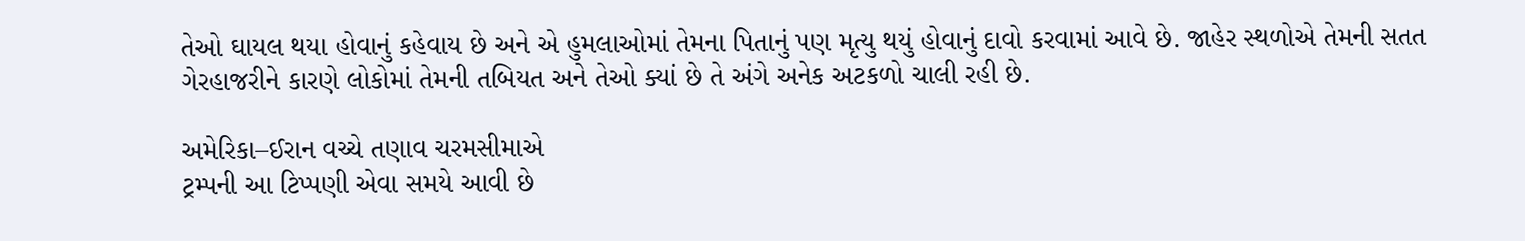તેઓ ઘાયલ થયા હોવાનું કહેવાય છે અને એ હુમલાઓમાં તેમના પિતાનું પણ મૃત્યુ થયું હોવાનું દાવો કરવામાં આવે છે. જાહેર સ્થળોએ તેમની સતત ગેરહાજરીને કારણે લોકોમાં તેમની તબિયત અને તેઓ ક્યાં છે તે અંગે અનેક અટકળો ચાલી રહી છે.

અમેરિકા–ઈરાન વચ્ચે તણાવ ચરમસીમાએ
ટ્રમ્પની આ ટિપ્પણી એવા સમયે આવી છે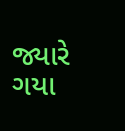જ્યારે ગયા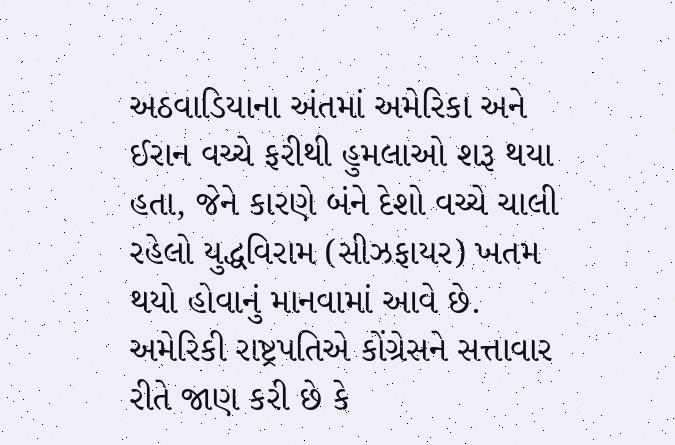અઠવાડિયાના અંતમાં અમેરિકા અને ઈરાન વચ્ચે ફરીથી હુમલાઓ શરૂ થયા હતા, જેને કારણે બંને દેશો વચ્ચે ચાલી રહેલો યુદ્ધવિરામ (સીઝફાયર) ખતમ થયો હોવાનું માનવામાં આવે છે. અમેરિકી રાષ્ટ્રપતિએ કોંગ્રેસને સત્તાવાર રીતે જાણ કરી છે કે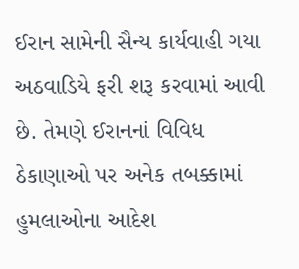ઈરાન સામેની સૈન્ય કાર્યવાહી ગયા અઠવાડિયે ફરી શરૂ કરવામાં આવી છે. તેમણે ઈરાનનાં વિવિધ ઠેકાણાઓ પર અનેક તબક્કામાં હુમલાઓના આદેશ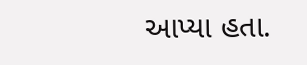આપ્યા હતા.